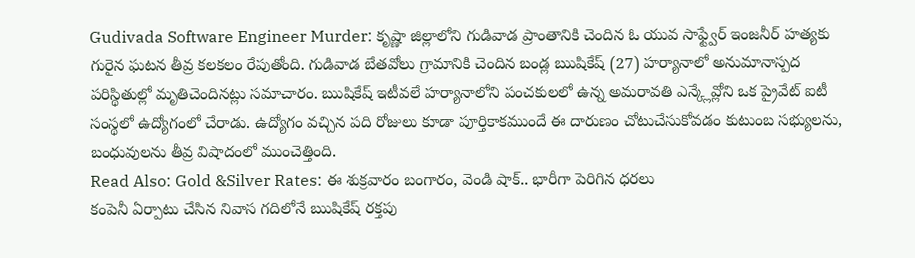Gudivada Software Engineer Murder: కృష్ణా జిల్లాలోని గుడివాడ ప్రాంతానికి చెందిన ఓ యువ సాఫ్ట్వేర్ ఇంజనీర్ హత్యకు గురైన ఘటన తీవ్ర కలకలం రేపుతోంది. గుడివాడ బేతవోలు గ్రామానికి చెందిన బండ్ల ఋషికేష్ (27) హర్యానాలో అనుమానాస్పద పరిస్థితుల్లో మృతిచెందినట్లు సమాచారం. ఋషికేష్ ఇటీవలే హర్యానాలోని పంచకులలో ఉన్న అమరావతి ఎన్క్లేవ్లోని ఒక ప్రైవేట్ ఐటీ సంస్థలో ఉద్యోగంలో చేరాడు. ఉద్యోగం వచ్చిన పది రోజులు కూడా పూర్తికాకముందే ఈ దారుణం చోటుచేసుకోవడం కుటుంబ సభ్యులను, బంధువులను తీవ్ర విషాదంలో ముంచెత్తింది.
Read Also: Gold &Silver Rates: ఈ శుక్రవారం బంగారం, వెండి షాక్.. భారీగా పెరిగిన ధరలు
కంపెనీ ఏర్పాటు చేసిన నివాస గదిలోనే ఋషికేష్ రక్తపు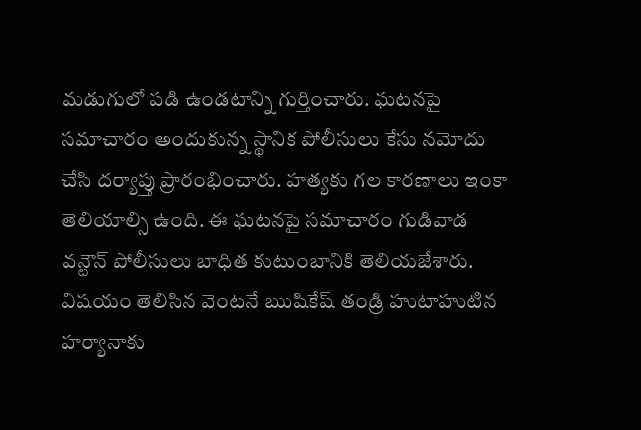మడుగులో పడి ఉండటాన్ని గుర్తించారు. ఘటనపై సమాచారం అందుకున్న స్థానిక పోలీసులు కేసు నమోదు చేసి దర్యాప్తు ప్రారంభించారు. హత్యకు గల కారణాలు ఇంకా తెలియాల్సి ఉంది. ఈ ఘటనపై సమాచారం గుడివాడ వన్టౌన్ పోలీసులు బాధిత కుటుంబానికి తెలియజేశారు. విషయం తెలిసిన వెంటనే ఋషికేష్ తండ్రి హుటాహుటిన హర్యానాకు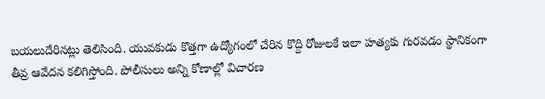బయలుదేరినట్లు తెలిసింది. యువకుడు కొత్తగా ఉద్యోగంలో చేరిన కొద్ది రోజులకే ఇలా హత్యకు గురవడం స్థానికంగా తీవ్ర ఆవేదన కలిగిస్తోంది. పోలీసులు అన్ని కోణాల్లో విచారణ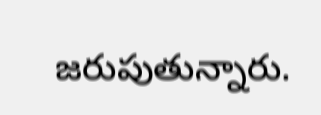జరుపుతున్నారు.